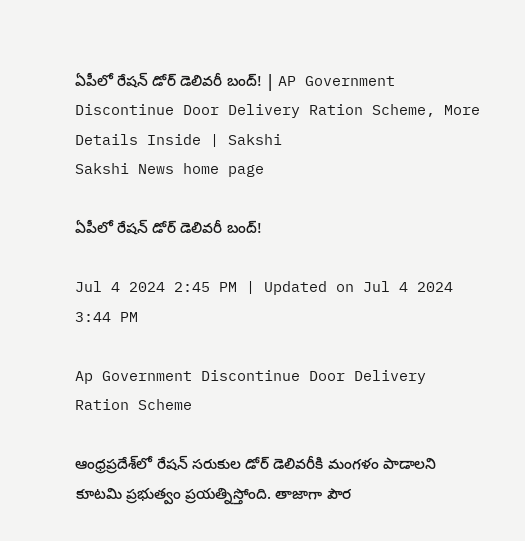ఏపీలో రేషన్‌ డోర్‌ డెలివరీ బంద్‌! | AP Government Discontinue Door Delivery Ration Scheme, More Details Inside | Sakshi
Sakshi News home page

ఏపీలో రేషన్‌ డోర్‌ డెలివరీ బంద్‌!

Jul 4 2024 2:45 PM | Updated on Jul 4 2024 3:44 PM

Ap Government Discontinue Door Delivery Ration Scheme

ఆంధ్రప్రదేశ్‌లో రేషన్‌ సరుకుల డోర్‌ డెలివరీకి మంగళం పాడాలని కూటమి ప్రభుత్వం ప్రయత్నిస్తోంది. తాజాగా పౌర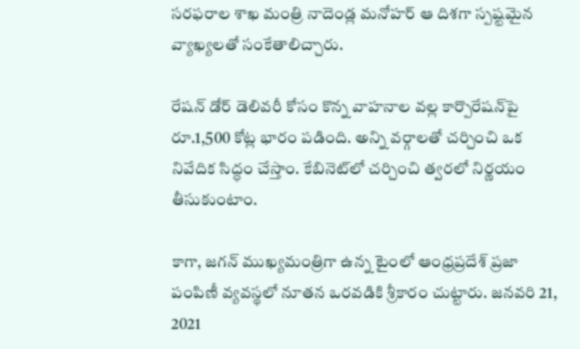సరఫరాల శాఖ మంత్రి నాదెండ్ల మనోహర్‌ ఆ దిశగా స్పష్టమైన వ్యాఖ్యలతో సంకేతాలిచ్చారు.

రేషన్‌ డోర్‌ డెలివరీ కోసం కొన్న వాహనాల వల్ల కార్పొరేషన్‌పై రూ.1,500 కోట్ల భారం పడింది. అన్ని వర్గాలతో చర్చించి ఒక నివేదిక సిద్ధం చేస్తాం. కేబినెట్‌లో చర్చించి త్వరలో నిర్ణయం తీసుకుంటాం.

కాగా, జగన్ ముఖ్యమంత్రిగా ఉన్న టైంలో ఆంధ్రప్రదేశ్‌ ప్రజా పంపిణీ వ్యవస్థలో నూతన ఒరవడికి శ్రీకారం చుట్టారు. జనవరి 21, 2021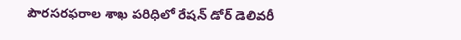పౌరసరఫరాల శాఖ పరిధిలో రేషన్ డోర్ డెలివరీ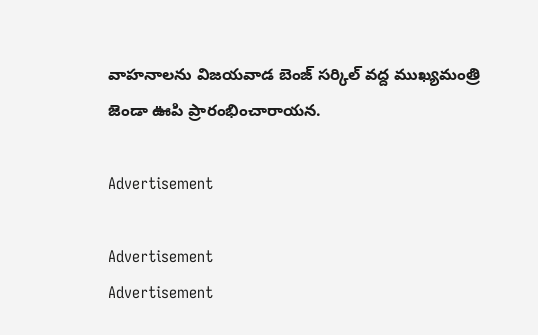వాహనాలను విజయవాడ బెంజ్ సర్కిల్ వద్ద ముఖ్యమంత్రి జెండా ఊపి ప్రారంభించారాయన.

Advertisement

Advertisement
Advertisement